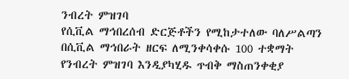ንብረት ምዝገባ
የሲቪል ማኅበረሰብ ድርጅቶችን የሚከታተለው ባለሥልጣን በሲቪል ማኅበራት ዘርፍ ለሚንቀሳቀሱ 100 ተቋማት የንብረት ምዝገባ እንዲያካሂዱ ጥብቅ ማስጠንቀቂያ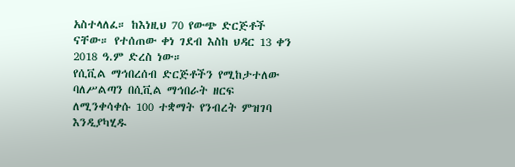አስተላለፈ። ከእነዚህ 70 የውጭ ድርጅቶች ናቸው። የተሰጠው ቀነ ገደብ እስከ ህዳር 13 ቀን 2018 ዓ.ም ድረስ ነው።
የሲቪል ማኅበረሰብ ድርጅቶችን የሚከታተለው ባለሥልጣን በሲቪል ማኅበራት ዘርፍ ለሚንቀሳቀሱ 100 ተቋማት የንብረት ምዝገባ እንዲያካሂዱ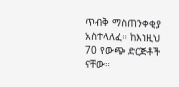ጥብቅ ማስጠንቀቂያ አስተላለፈ። ከእነዚህ 70 የውጭ ድርጅቶች ናቸው።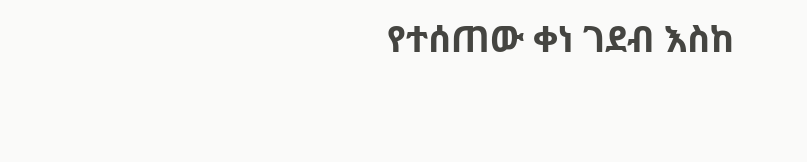የተሰጠው ቀነ ገደብ እስከ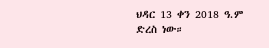ህዳር 13 ቀን 2018 ዓ.ም ድረስ ነው።